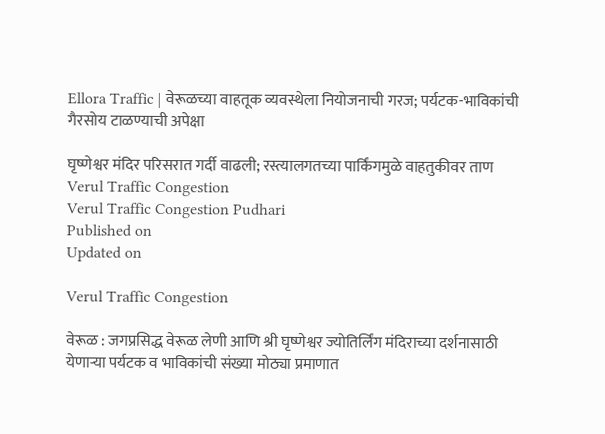Ellora Traffic | वेरूळच्या वाहतूक व्यवस्थेला नियोजनाची गरज; पर्यटक-भाविकांची गैरसोय टाळण्याची अपेक्षा

घृष्णेश्वर मंदिर परिसरात गर्दी वाढली; रस्त्यालगतच्या पार्किंगमुळे वाहतुकीवर ताण
Verul Traffic Congestion
Verul Traffic Congestion Pudhari
Published on
Updated on

Verul Traffic Congestion

वेरूळ : जगप्रसिद्ध वेरूळ लेणी आणि श्री घृष्णेश्वर ज्योतिर्लिंग मंदिराच्या दर्शनासाठी येणाऱ्या पर्यटक व भाविकांची संख्या मोठ्या प्रमाणात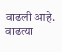वाढली आहे. वाढत्या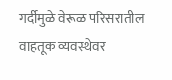गर्दीमुळे वेरूळ परिसरातील वाहतूक व्यवस्थेवर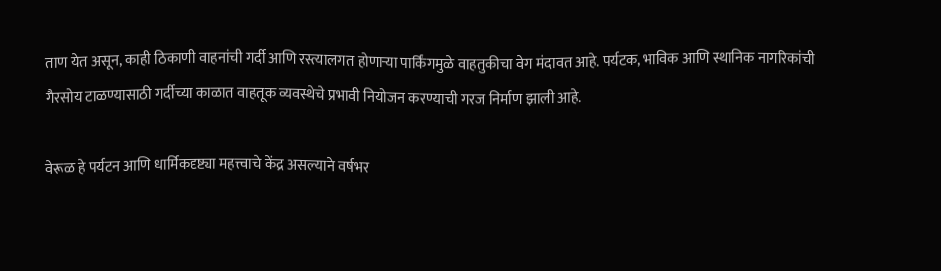ताण येत असून, काही ठिकाणी वाहनांची गर्दी आणि रस्त्यालगत होणाऱ्या पार्किंगमुळे वाहतुकीचा वेग मंदावत आहे. पर्यटक, भाविक आणि स्थानिक नागरिकांची गैरसोय टाळण्यासाठी गर्दीच्या काळात वाहतूक व्यवस्थेचे प्रभावी नियोजन करण्याची गरज निर्माण झाली आहे.

वेरूळ हे पर्यटन आणि धार्मिकदृष्ट्या महत्त्वाचे केंद्र असल्याने वर्षभर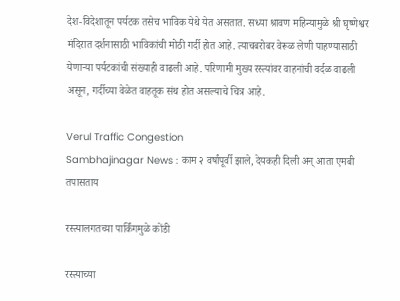देश-विदेशातून पर्यटक तसेच भाविक येथे येत असतात. सध्या श्रावण महिन्यामुळे श्री घृष्णेश्वर मंदिरात दर्शनासाठी भाविकांची मोठी गर्दी होत आहे. त्याचबरोबर वेरूळ लेणी पाहण्यासाठी येणाऱ्या पर्यटकांची संख्याही वाढली आहे. परिणामी मुख्य रस्त्यांवर वाहनांची वर्दळ वाढली असून, गर्दीच्या वेळेत वाहतूक संथ होत असल्याचे चित्र आहे.

Verul Traffic Congestion
Sambhajinagar News : काम २ वर्षांपूर्वी झाले, देयकही दिली अन् आता एमबी तपासताय

रस्त्यालगतच्या पार्किंगमुळे कोंडी

रस्त्याच्या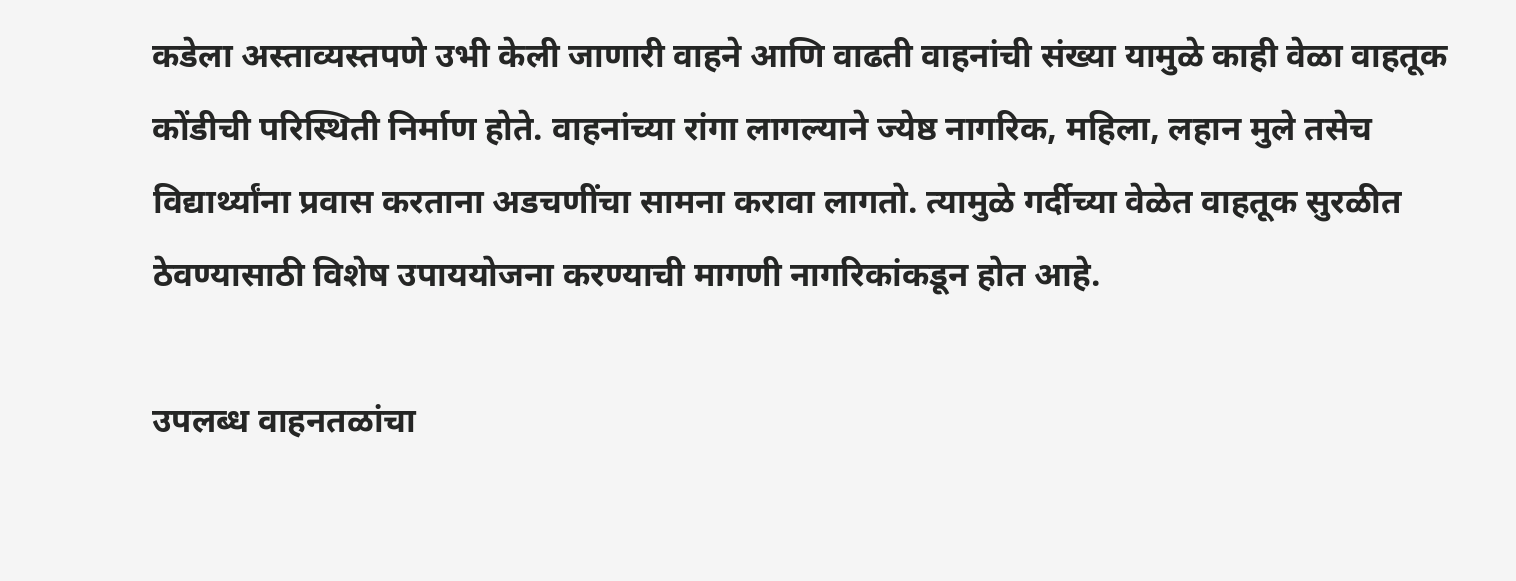कडेला अस्ताव्यस्तपणे उभी केली जाणारी वाहने आणि वाढती वाहनांची संख्या यामुळे काही वेळा वाहतूक कोंडीची परिस्थिती निर्माण होते. वाहनांच्या रांगा लागल्याने ज्येष्ठ नागरिक, महिला, लहान मुले तसेच विद्यार्थ्यांना प्रवास करताना अडचणींचा सामना करावा लागतो. त्यामुळे गर्दीच्या वेळेत वाहतूक सुरळीत ठेवण्यासाठी विशेष उपाययोजना करण्याची मागणी नागरिकांकडून होत आहे.

उपलब्ध वाहनतळांचा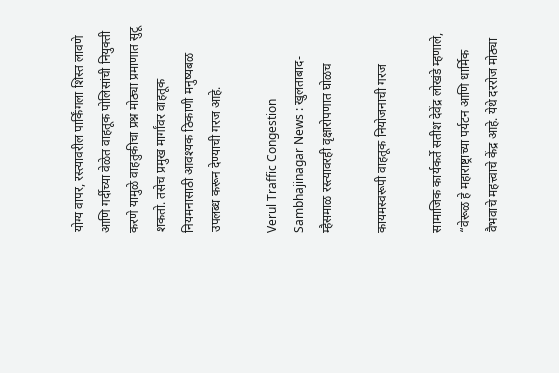योग्य वापर, रस्त्यावरील पार्किंगला शिस्त लावणे आणि गर्दीच्या वेळेत वाहतूक पोलिसांची नियुक्ती करणे यामुळे वाहतुकीचा प्रश्न मोठ्या प्रमाणात सुटू शकतो. तसेच प्रमुख मार्गांवर वाहतूक नियमनासाठी आवश्यक ठिकाणी मनुष्यबळ उपलब्ध करून देण्याची गरज आहे.

Verul Traffic Congestion
Sambhajinagar News : खुलताबाद-म्हैसमाळ रस्त्यावरही वृक्षारोपणात घोळच

कायमस्वरूपी वाहतूक नियोजनाची गरज

सामाजिक कार्यकर्ते सतीश देवेंद्र लोखंडे म्हणाले, “वेरूळ हे महाराष्ट्राच्या पर्यटन आणि धार्मिक वैभवाचे महत्त्वाचे केंद्र आहे. येथे दररोज मोठ्या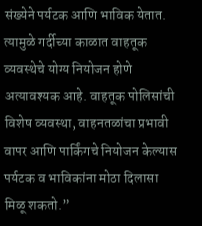संख्येने पर्यटक आणि भाविक येतात. त्यामुळे गर्दीच्या काळात वाहतूक व्यवस्थेचे योग्य नियोजन होणे अत्यावश्यक आहे. वाहतूक पोलिसांची विशेष व्यवस्था, वाहनतळांचा प्रभावी वापर आणि पार्किंगचे नियोजन केल्यास पर्यटक व भाविकांना मोठा दिलासा मिळू शकतो.”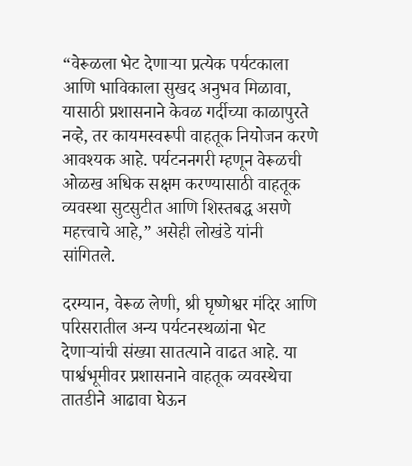“वेरूळला भेट देणाऱ्या प्रत्येक पर्यटकाला आणि भाविकाला सुखद अनुभव मिळावा, यासाठी प्रशासनाने केवळ गर्दीच्या काळापुरते नव्हे, तर कायमस्वरूपी वाहतूक नियोजन करणे आवश्यक आहे. पर्यटननगरी म्हणून वेरूळची ओळख अधिक सक्षम करण्यासाठी वाहतूक व्यवस्था सुटसुटीत आणि शिस्तबद्ध असणे महत्त्वाचे आहे,” असेही लोखंडे यांनी सांगितले.

दरम्यान, वेरूळ लेणी, श्री घृष्णेश्वर मंदिर आणि परिसरातील अन्य पर्यटनस्थळांना भेट देणाऱ्यांची संख्या सातत्याने वाढत आहे. या पार्श्वभूमीवर प्रशासनाने वाहतूक व्यवस्थेचा तातडीने आढावा घेऊन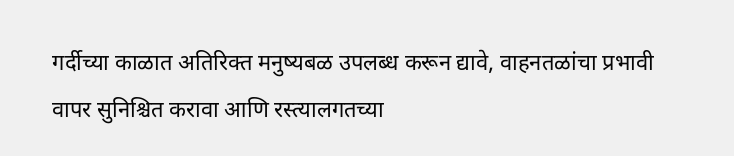गर्दीच्या काळात अतिरिक्त मनुष्यबळ उपलब्ध करून द्यावे, वाहनतळांचा प्रभावी वापर सुनिश्चित करावा आणि रस्त्यालगतच्या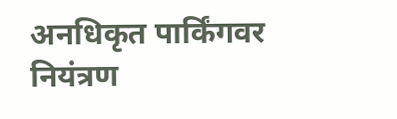अनधिकृत पार्किंगवर नियंत्रण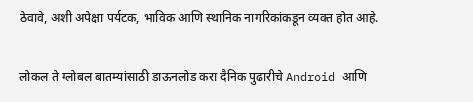ठेवावे, अशी अपेक्षा पर्यटक, भाविक आणि स्थानिक नागरिकांकडून व्यक्त होत आहे.

लोकल ते ग्लोबल बातम्यांसाठी डाऊनलोड करा दैनिक पुढारीचे Android आणि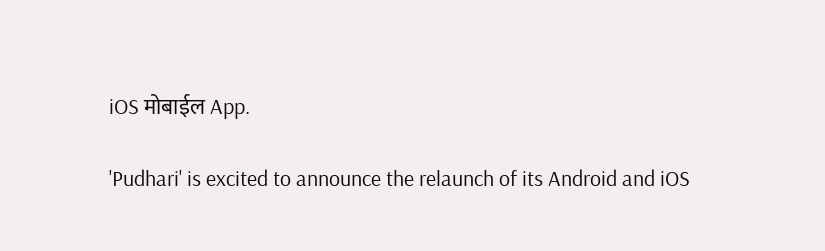iOS मोबाईल App.

'Pudhari' is excited to announce the relaunch of its Android and iOS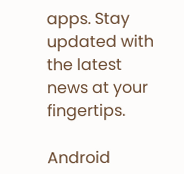apps. Stay updated with the latest news at your fingertips.

Android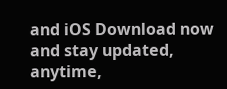and iOS Download now and stay updated, anytime,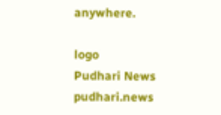anywhere.

logo
Pudhari News
pudhari.news